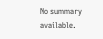No summary available.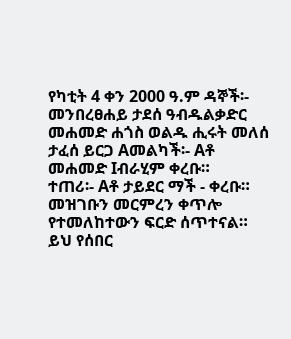የካቲት 4 ቀን 2000 ዓ.ም ዳኞች፡- መንበረፀሐይ ታደሰ ዓብዱልቃድር መሐመድ ሐጎስ ወልዱ ሒሩት መለሰ ታፈሰ ይርጋ Aመልካች፡- Aቶ መሐመድ Iብራሂም ቀረቡ።
ተጠሪ፡- Aቶ ታይደር ማች - ቀረቡ።
መዝገቡን መርምረን ቀጥሎ የተመለከተውን ፍርድ ሰጥተናል።
ይህ የሰበር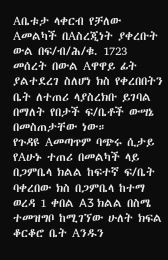Aቤቱታ ላቀርብ የቻለው Aመልካች በAስረጂነት ያቀረቡት ውል በፍ/ብ/ሕ/ቁ. 1723 መሰረት በውል Aዋዋይ ፊት ያልተደረገ ስለሆነ ክስ የቀረበበትን ቤት ለተጠሪ ላያስረክቡ ይገባል በማለት የበታች ፍ/ቤቶች ውሣኔ በመስጠታቸው ነው።
የጉዳዩ Aመጣጥም ባጭሩ ሲታይ የAሁኑ ተጠሪ በመልካች ላይ በጋምቤላ ክልል ከፍተኛ ፍ/ቤት ባቀረበው ክስ በጋምቤላ ከተማ ወረዳ 1 ቀበል A3 ክልል በስሜ ተመዝግቦ ከሚገኘው ሁለት ክፍል ቆርቆሮ ቤት Aንዱን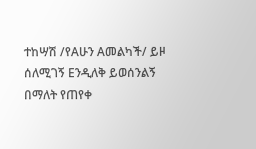ተከሣሽ /የAሁን Aመልካች/ ይዞ ሰለሚገኝ Eንዲለቅ ይወሰንልኝ በማለት የጠየቀ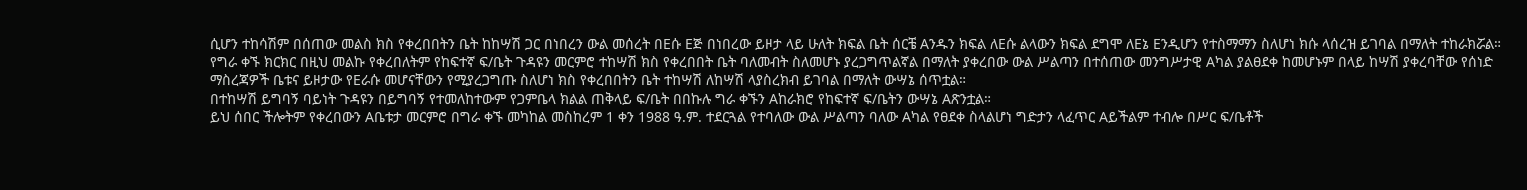ሲሆን ተከሳሽም በሰጠው መልስ ክስ የቀረበበትን ቤት ከከሣሽ ጋር በነበረን ውል መሰረት በEሱ Eጅ በነበረው ይዞታ ላይ ሁለት ክፍል ቤት ሰርቼ Aንዱን ክፍል ለEሱ ልላውን ክፍል ደግሞ ለEኔ Eንዲሆን የተስማማን ስለሆነ ክሱ ላሰረዝ ይገባል በማለት ተከራክሯል።
የግራ ቀኙ ክርክር በዚህ መልኩ የቀረበለትም የከፍተኛ ፍ/ቤት ጉዳዩን መርምሮ ተከሣሽ ክስ የቀረበበት ቤት ባለመብት ስለመሆኑ ያረጋግጥልኛል በማለት ያቀረበው ውል ሥልጣን በተሰጠው መንግሥታዊ Aካል ያልፀደቀ ከመሆኑም በላይ ከሣሽ ያቀረባቸው የሰነድ ማስረጃዎች ቤቱና ይዞታው የEራሱ መሆናቸውን የሚያረጋግጡ ስለሆነ ክስ የቀረበበትን ቤት ተከሣሽ ለከሣሽ ላያስረክብ ይገባል በማለት ውሣኔ ሰጥቷል።
በተከሣሽ ይግባኝ ባይነት ጉዳዩን በይግባኝ የተመለከተውም የጋምቤላ ክልል ጠቅላይ ፍ/ቤት በበኩሉ ግራ ቀኙን Aከራክሮ የከፍተኛ ፍ/ቤትን ውሣኔ Aጽንቷል።
ይህ ሰበር ችሎትም የቀረበውን Aቤቱታ መርምሮ በግራ ቀኙ መካከል መስከረም 1 ቀን 1988 ዓ.ም. ተደርጓል የተባለው ውል ሥልጣን ባለው Aካል የፀደቀ ስላልሆነ ግድታን ላፈጥር Aይችልም ተብሎ በሥር ፍ/ቤቶች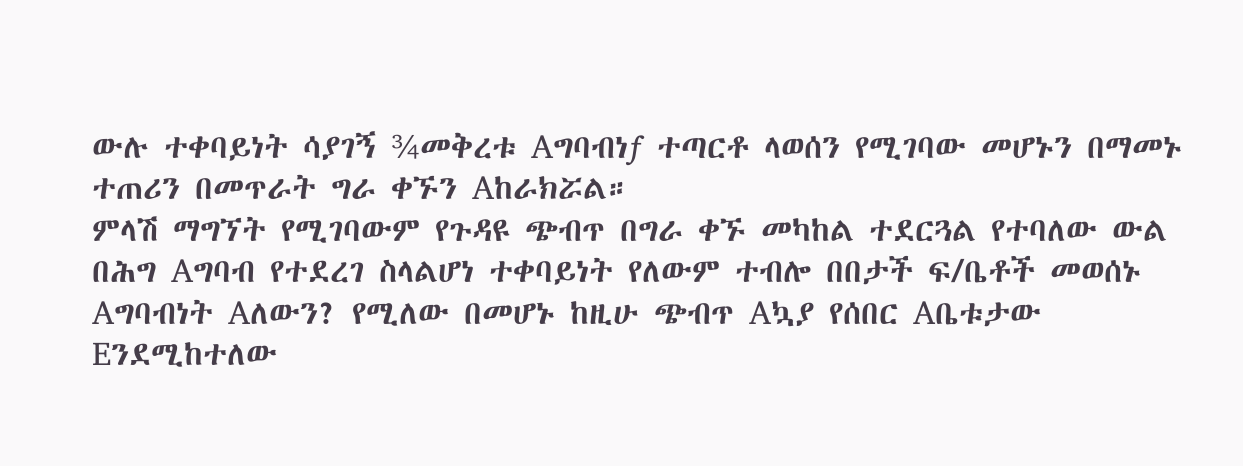ውሉ ተቀባይነት ሳያገኝ ¾መቅረቱ Aግባብነƒ ተጣርቶ ላወሰን የሚገባው መሆኑን በማመኑ ተጠሪን በመጥራት ግራ ቀኙን Aከራክሯል።
ምላሽ ማግኘት የሚገባውም የጉዳዩ ጭብጥ በግራ ቀኙ መካከል ተደርጓል የተባለው ውል በሕግ Aግባብ የተደረገ ስላልሆነ ተቀባይነት የለውም ተብሎ በበታች ፍ/ቤቶች መወሰኑ Aግባብነት Aለውን? የሚለው በመሆኑ ከዚሁ ጭብጥ Aኳያ የሰበር Aቤቱታው Eንደሚከተለው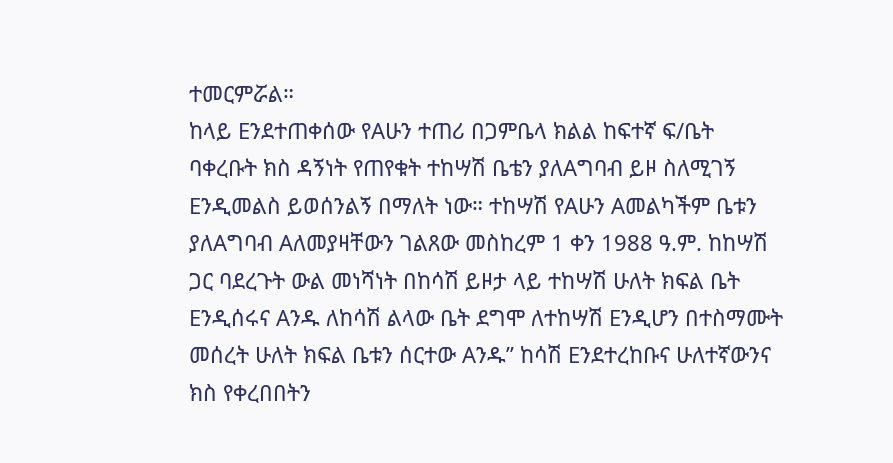ተመርምሯል።
ከላይ Eንደተጠቀሰው የAሁን ተጠሪ በጋምቤላ ክልል ከፍተኛ ፍ/ቤት ባቀረቡት ክስ ዳኝነት የጠየቁት ተከሣሽ ቤቴን ያለAግባብ ይዞ ስለሚገኝ Eንዲመልስ ይወሰንልኝ በማለት ነው። ተከሣሽ የAሁን Aመልካችም ቤቱን ያለAግባብ Aለመያዛቸውን ገልጸው መስከረም 1 ቀን 1988 ዓ.ም. ከከሣሽ ጋር ባደረጉት ውል መነሻነት በከሳሽ ይዞታ ላይ ተከሣሽ ሁለት ክፍል ቤት Eንዲሰሩና Aንዱ ለከሳሽ ልላው ቤት ደግሞ ለተከሣሽ Eንዲሆን በተስማሙት መሰረት ሁለት ክፍል ቤቱን ሰርተው Aንዱ” ከሳሽ Eንደተረከቡና ሁለተኛውንና ክስ የቀረበበትን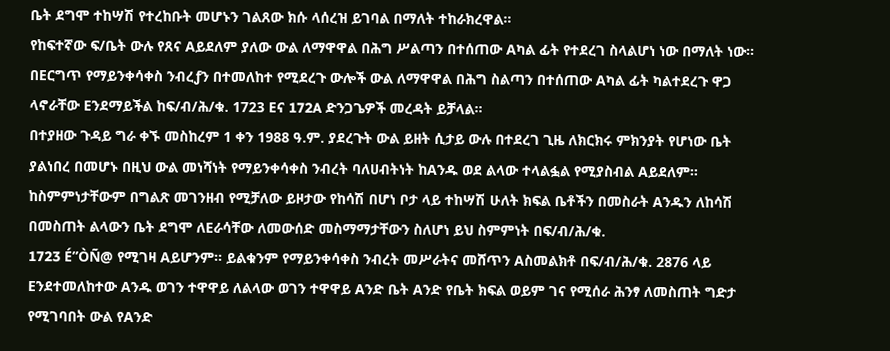ቤት ደግሞ ተከሣሽ የተረከቡት መሆኑን ገልጸው ክሱ ላሰረዝ ይገባል በማለት ተከራክረዋል።
የከፍተኛው ፍ/ቤት ውሉ የጸና Aይደለም ያለው ውል ለማዋዋል በሕግ ሥልጣን በተሰጠው Aካል ፊት የተደረገ ስላልሆነ ነው በማለት ነው።
በEርግጥ የማይንቀሳቀስ ንብረƒን በተመለከተ የሚደረጉ ውሎች ውል ለማዋዋል በሕግ ስልጣን በተሰጠው Aካል ፊት ካልተደረጉ ዋጋ ላኖራቸው Eንደማይችል ከፍ/ብ/ሕ/ቁ. 1723 Eና 172A ድንጋጌዎች መረዳት ይቻላል።
በተያዘው ጉዳይ ግራ ቀኙ መስከረም 1 ቀን 1988 ዓ.ም. ያደረጉት ውል ይዘት ሲታይ ውሉ በተደረገ ጊዜ ለክርክሩ ምክንያት የሆነው ቤት ያልነበረ በመሆኑ በዚህ ውል መነሻነት የማይንቀሳቀስ ንብረት ባለሀብትነት ከAንዱ ወደ ልላው ተላልፏል የሚያስብል Aይደለም። ከስምምነታቸውም በግልጽ መገንዘብ የሚቻለው ይዞታው የከሳሽ በሆነ ቦታ ላይ ተከሣሽ ሁለት ክፍል ቤቶችን በመስራት Aንዱን ለከሳሽ በመስጠት ልላውን ቤት ደግሞ ለEራሳቸው ለመውሰድ መስማማታቸውን ስለሆነ ይህ ስምምነት በፍ/ብ/ሕ/ቁ.
1723 É”ÒÑ@ የሚገዛ Aይሆንም። ይልቁንም የማይንቀሳቀስ ንብረት መሥራትና መሸጥን Aስመልክቶ በፍ/ብ/ሕ/ቁ. 2876 ላይ Eንደተመለከተው Aንዱ ወገን ተዋዋይ ለልላው ወገን ተዋዋይ Aንድ ቤት Aንድ የቤት ክፍል ወይም ገና የሚሰራ ሕንፃ ለመስጠት ግድታ የሚገባበት ውል የAንድ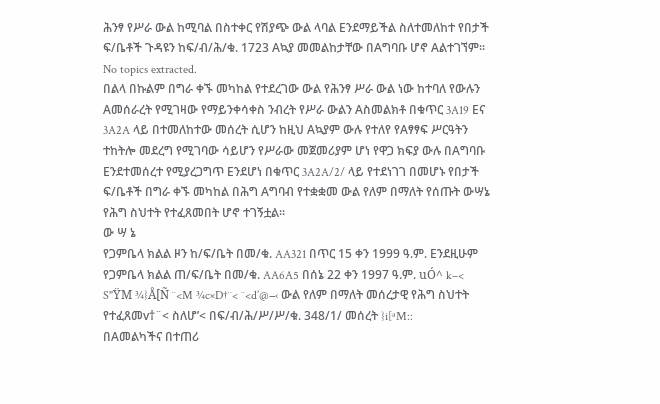ሕንፃ የሥራ ውል ከሚባል በስተቀር የሽያጭ ውል ላባል Eንደማይችል ስለተመለከተ የበታች ፍ/ቤቶች ጉዳዩን ከፍ/ብ/ሕ/ቁ. 1723 Aኳያ መመልከታቸው በAግባቡ ሆኖ Aልተገኘም።
No topics extracted.
በልላ በኩልም በግራ ቀኙ መካከል የተደረገው ውል የሕንፃ ሥራ ውል ነው ከተባለ የውሉን Aመሰራረት የሚገዛው የማይንቀሳቀስ ንብረት የሥራ ውልን Aስመልክቶ በቁጥር 3A19 Eና 3A2A ላይ በተመለከተው መሰረት ሲሆን ከዚህ Aኳያም ውሉ የተለየ የAፃፃፍ ሥርዓትን ተከትሎ መደረግ የሚገባው ሳይሆን የሥራው መጀመሪያም ሆነ የዋጋ ክፍያ ውሉ በAግባቡ Eንደተመሰረተ የሚያረጋግጥ Eንደሆነ በቁጥር 3A2A/2/ ላይ የተደነገገ በመሆኑ የበታች ፍ/ቤቶች በግራ ቀኙ መካከል በሕግ Aግባብ የተቋቋመ ውል የለም በማለት የሰጡት ውሣኔ የሕግ ስህተት የተፈጸመበት ሆኖ ተገኝቷል።
ው ሣ ኔ
የጋምቤላ ክልል ዞን ከ/ፍ/ቤት በመ/ቁ. AA321 በጥር 15 ቀን 1999 ዓ.ም. Eንደዚሁም የጋምቤላ ክልል ጠ/ፍ/ቤት በመ/ቁ. AA6A5 በሰኔ 22 ቀን 1997 ዓ.ም. uÓ^ k–< S"ŸM ¾}Å[Ñ ¨<M ¾c×D†¨< ¨<d’@−‹ ውል የለም በማለት መሰረታዊ የሕግ ስህተት የተፈጸመv†¨< ስለሆ’< በፍ/ብ/ሕ/ሥ/ሥ/ቁ. 348/1/ መሰረት }i[ªM::
በAመልካችና በተጠሪ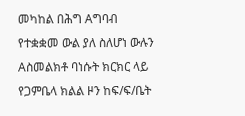መካከል በሕግ Aግባብ የተቋቋመ ውል ያለ ስለሆነ ውሉን Aስመልክቶ ባነሱት ክርክር ላይ የጋምቤላ ክልል ዞን ከፍ/ፍ/ቤት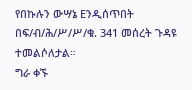የበኩሉን ውሣኔ Eንዲሰጥበት በፍ/ብ/ሕ/ሥ/ሥ/ቁ. 341 መሰረት ጉዳዩ ተመልሶለታል።
ግራ ቀኙ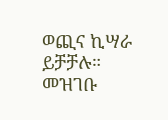ወጪና ኪሣራ ይቻቻሉ።
መዝገቡ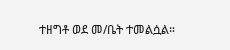ተዘግቶ ወደ መ/ቤት ተመልሷል።